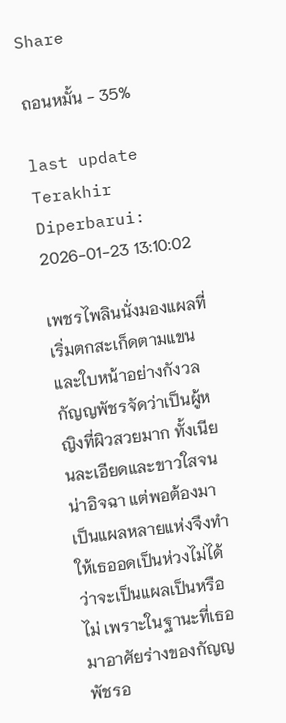Share

ถอนหมั้น - 35%

last update Terakhir Diperbarui: 2026-01-23 13:10:02

เพชรไพลินนั่งมองแผลที่เริ่มตกสะเก็ดตามแขนและใบหน้าอย่างกังวล กัญญพัชรจัดว่าเป็นผู้หญิงที่ผิวสวยมาก ทั้งเนียนละเอียดและขาวใสจนน่าอิจฉา แต่พอต้องมาเป็นแผลหลายแห่งจึงทำให้เธออดเป็นห่วงไม่ได้ว่าจะเป็นแผลเป็นหรือไม่ เพราะในฐานะที่เธอมาอาศัยร่างของกัญญพัชรอ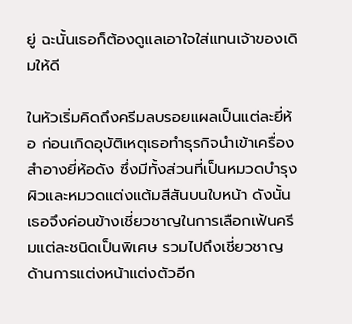ยู่ ฉะนั้นเธอก็ต้องดูแลเอาใจใส่แทนเจ้าของเดิมให้ดี

ในหัวเริ่มคิดถึงครีมลบรอยแผลเป็นแต่ละยี่ห้อ ก่อนเกิดอุบัติเหตุเธอทำธุรกิจนำเข้าเครื่องสำอางยี่ห้อดัง ซึ่งมีทั้งส่วนที่เป็นหมวดบำรุงผิวและหมวดแต่งแต้มสีสันบนใบหน้า ดังนั้นเธอจึงค่อนข้างเชี่ยวชาญในการเลือกเฟ้นครีมแต่ละชนิดเป็นพิเศษ รวมไปถึงเชี่ยวชาญด้านการแต่งหน้าแต่งตัวอีก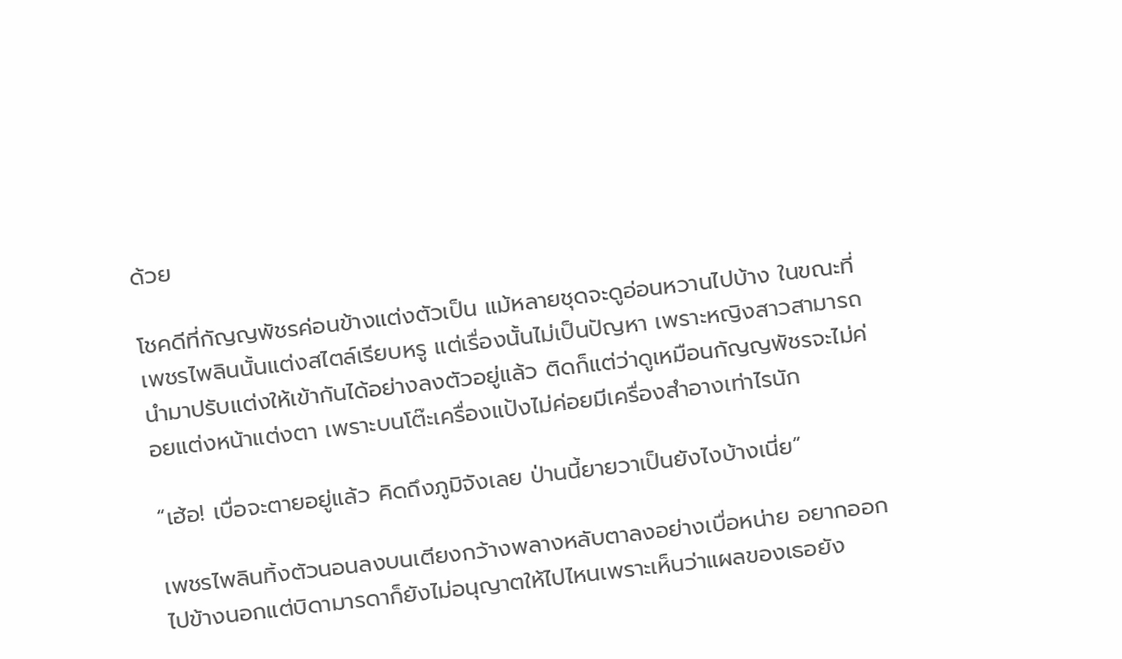ด้วย

โชคดีที่กัญญพัชรค่อนข้างแต่งตัวเป็น แม้หลายชุดจะดูอ่อนหวานไปบ้าง ในขณะที่เพชรไพลินนั้นแต่งสไตล์เรียบหรู แต่เรื่องนั้นไม่เป็นปัญหา เพราะหญิงสาวสามารถนำมาปรับแต่งให้เข้ากันได้อย่างลงตัวอยู่แล้ว ติดก็แต่ว่าดูเหมือนกัญญพัชรจะไม่ค่อยแต่งหน้าแต่งตา เพราะบนโต๊ะเครื่องแป้งไม่ค่อยมีเครื่องสำอางเท่าไรนัก

“เฮ้อ! เบื่อจะตายอยู่แล้ว คิดถึงภูมิจังเลย ป่านนี้ยายวาเป็นยังไงบ้างเนี่ย”

เพชรไพลินทิ้งตัวนอนลงบนเตียงกว้างพลางหลับตาลงอย่างเบื่อหน่าย อยากออกไปข้างนอกแต่บิดามารดาก็ยังไม่อนุญาตให้ไปไหนเพราะเห็นว่าแผลของเธอยัง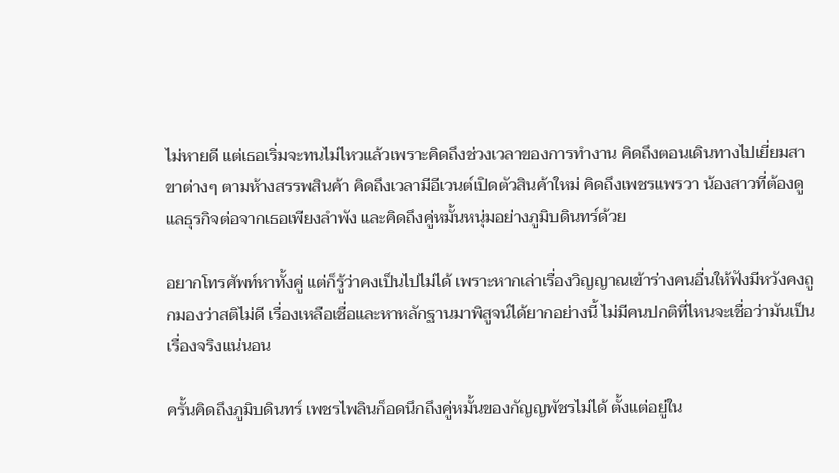ไม่หายดี แต่เธอเริ่มจะทนไม่ไหวแล้วเพราะคิดถึงช่วงเวลาของการทำงาน คิดถึงตอนเดินทางไปเยี่ยมสาขาต่างๆ ตามห้างสรรพสินค้า คิดถึงเวลามีอีเวนต์เปิดตัวสินค้าใหม่ คิดถึงเพชรแพรวา น้องสาวที่ต้องดูแลธุรกิจต่อจากเธอเพียงลำพัง และคิดถึงคู่หมั้นหนุ่มอย่างภูมิบดินทร์ด้วย

อยากโทรศัพท์หาทั้งคู่ แต่ก็รู้ว่าคงเป็นไปไม่ได้ เพราะหากเล่าเรื่องวิญญาณเข้าร่างคนอื่นให้ฟังมีหวังคงถูกมองว่าสติไม่ดี เรื่องเหลือเชื่อและหาหลักฐานมาพิสูจน์ได้ยากอย่างนี้ ไม่มีคนปกติที่ไหนจะเชื่อว่ามันเป็นเรื่องจริงแน่นอน

ครั้นคิดถึงภูมิบดินทร์ เพชรไพลินก็อดนึกถึงคู่หมั้นของกัญญพัชรไม่ได้ ตั้งแต่อยู่ใน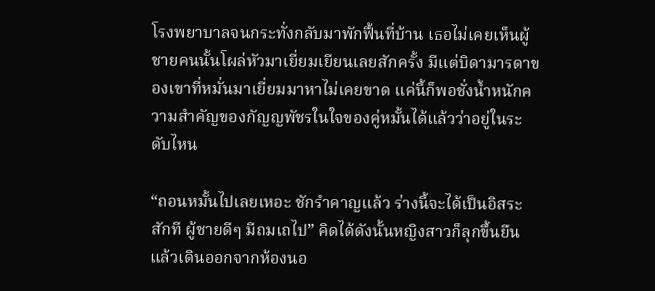โรงพยาบาลจนกระทั่งกลับมาพักฟื้นที่บ้าน เธอไม่เคยเห็นผู้ชายคนนั้นโผล่หัวมาเยี่ยมเยียนเลยสักครั้ง มีแต่บิดามารดาของเขาที่หมั่นมาเยี่ยมมาหาไม่เคยขาด แค่นี้ก็พอชั่งน้ำหนักความสำคัญของกัญญพัชรในใจของคู่หมั้นได้แล้วว่าอยู่ในระดับไหน

“ถอนหมั้นไปเลยเหอะ ชักรำคาญแล้ว ร่างนี้จะได้เป็นอิสระสักที ผู้ชายดีๆ มีถมเถไป” คิดได้ดังนั้นหญิงสาวก็ลุกขึ้นยืนแล้วเดินออกจากห้องนอ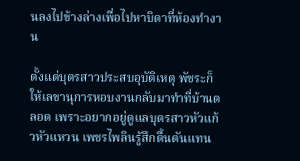นลงไปข้างล่างเพื่อไปหาบิดาที่ห้องทำงาน

ตั้งแต่บุตรสาวประสบอุบัติเหตุ พัชระก็ให้เลขานุการหอบงานกลับมาทำที่บ้านตลอด เพราะอยากอยู่ดูแลบุตรสาวหัวแก้วหัวแหวน เพชรไพลินรู้สึกตื้นตันแทน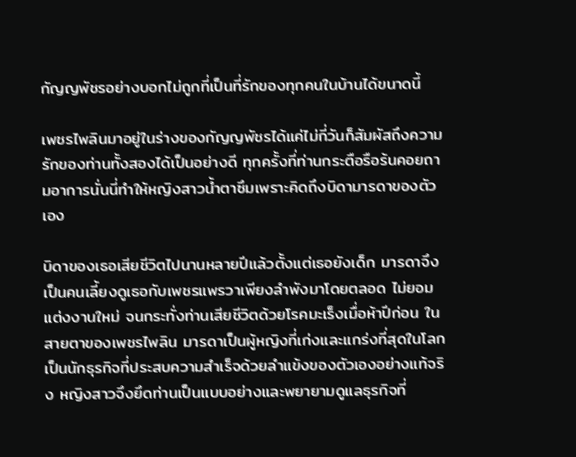กัญญพัชรอย่างบอกไม่ถูกที่เป็นที่รักของทุกคนในบ้านได้ขนาดนี้

เพชรไพลินมาอยู่ในร่างของกัญญพัชรได้แค่ไม่กี่วันก็สัมผัสถึงความรักของท่านทั้งสองได้เป็นอย่างดี ทุกครั้งที่ท่านกระตือรือร้นคอยถามอาการนั่นนี่ทำให้หญิงสาวน้ำตาซึมเพราะคิดถึงบิดามารดาของตัวเอง

บิดาของเธอเสียชีวิตไปนานหลายปีแล้วตั้งแต่เธอยังเด็ก มารดาจึงเป็นคนเลี้ยงดูเธอกับเพชรแพรวาเพียงลำพังมาโดยตลอด ไม่ยอมแต่งงานใหม่ จนกระทั่งท่านเสียชีวิตด้วยโรคมะเร็งเมื่อห้าปีก่อน ในสายตาของเพชรไพลิน มารดาเป็นผู้หญิงที่เก่งและแกร่งที่สุดในโลก เป็นนักธุรกิจที่ประสบความสำเร็จด้วยลำแข้งของตัวเองอย่างแท้จริง หญิงสาวจึงยึดท่านเป็นแบบอย่างและพยายามดูแลธุรกิจที่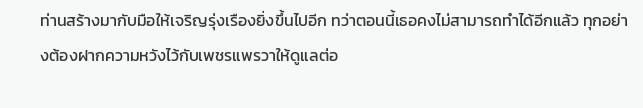ท่านสร้างมากับมือให้เจริญรุ่งเรืองยิ่งขึ้นไปอีก ทว่าตอนนี้เธอคงไม่สามารถทำได้อีกแล้ว ทุกอย่างต้องฝากความหวังไว้กับเพชรแพรวาให้ดูแลต่อ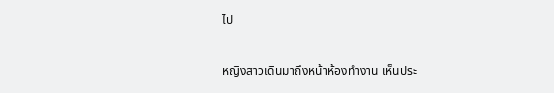ไป

หญิงสาวเดินมาถึงหน้าห้องทำงาน เห็นประ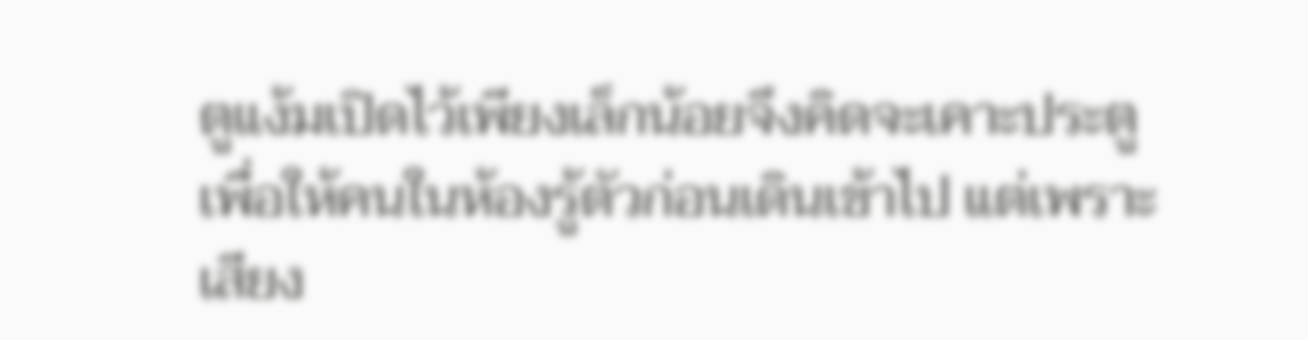ตูแง้มเปิดไว้เพียงเล็กน้อยจึงคิดจะเคาะประตูเพื่อให้คนในห้องรู้ตัวก่อนเดินเข้าไป แต่เพราะเสียง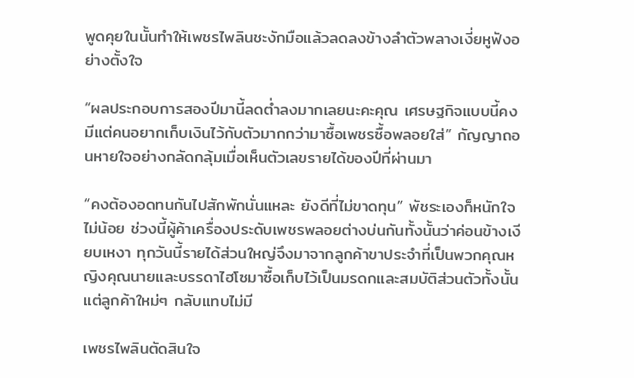พูดคุยในนั้นทำให้เพชรไพลินชะงักมือแล้วลดลงข้างลำตัวพลางเงี่ยหูฟังอย่างตั้งใจ

“ผลประกอบการสองปีมานี้ลดต่ำลงมากเลยนะคะคุณ เศรษฐกิจแบบนี้คงมีแต่คนอยากเก็บเงินไว้กับตัวมากกว่ามาซื้อเพชรซื้อพลอยใส่” กัญญาถอนหายใจอย่างกลัดกลุ้มเมื่อเห็นตัวเลขรายได้ของปีที่ผ่านมา

“คงต้องอดทนกันไปสักพักนั่นแหละ ยังดีที่ไม่ขาดทุน” พัชระเองก็หนักใจไม่น้อย ช่วงนี้ผู้ค้าเครื่องประดับเพชรพลอยต่างบ่นกันทั้งนั้นว่าค่อนข้างเงียบเหงา ทุกวันนี้รายได้ส่วนใหญ่จึงมาจากลูกค้าขาประจำที่เป็นพวกคุณหญิงคุณนายและบรรดาไฮโซมาซื้อเก็บไว้เป็นมรดกและสมบัติส่วนตัวทั้งนั้น แต่ลูกค้าใหม่ๆ กลับแทบไม่มี

เพชรไพลินตัดสินใจ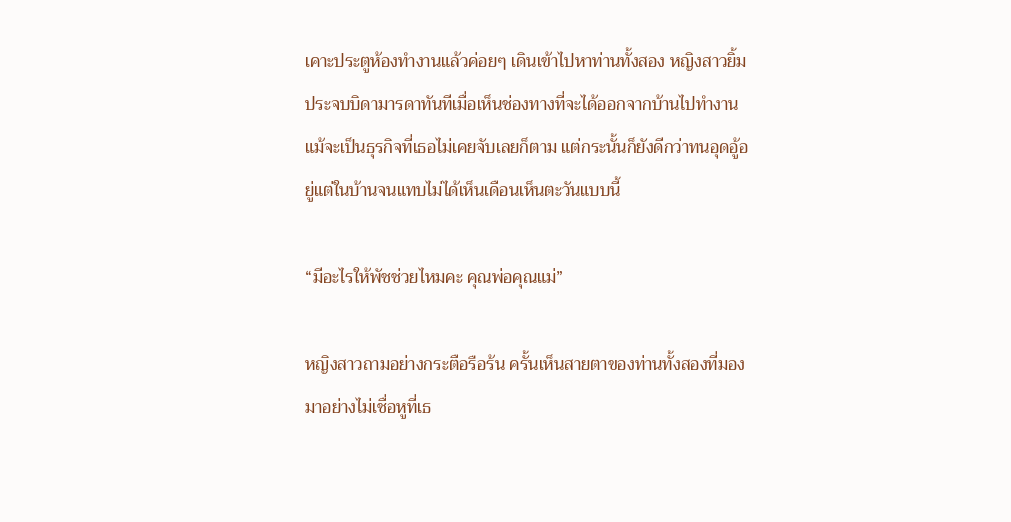เคาะประตูห้องทำงานแล้วค่อยๆ เดินเข้าไปหาท่านทั้งสอง หญิงสาวยิ้มประจบบิดามารดาทันทีเมื่อเห็นช่องทางที่จะได้ออกจากบ้านไปทำงานแม้จะเป็นธุรกิจที่เธอไม่เคยจับเลยก็ตาม แต่กระนั้นก็ยังดีกว่าทนอุดอู้อยู่แต่ในบ้านจนแทบไม่ได้เห็นเดือนเห็นตะวันแบบนี้

“มีอะไรให้พัชช่วยไหมคะ คุณพ่อคุณแม่”

หญิงสาวถามอย่างกระตือรือร้น ครั้นเห็นสายตาของท่านทั้งสองที่มองมาอย่างไม่เชื่อหูที่เธ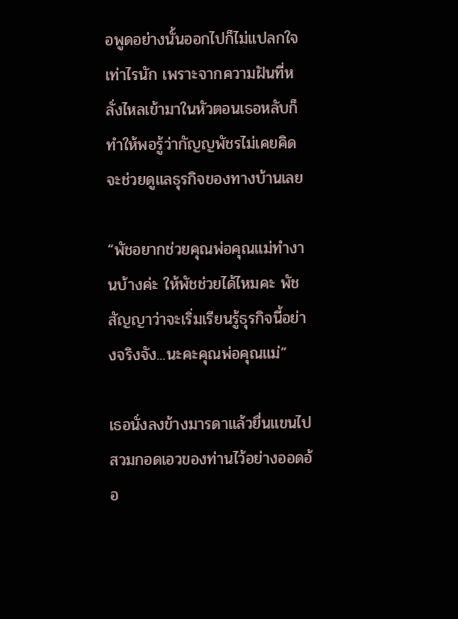อพูดอย่างนั้นออกไปก็ไม่แปลกใจเท่าไรนัก เพราะจากความฝันที่หลั่งไหลเข้ามาในหัวตอนเธอหลับก็ทำให้พอรู้ว่ากัญญพัชรไม่เคยคิดจะช่วยดูแลธุรกิจของทางบ้านเลย

“พัชอยากช่วยคุณพ่อคุณแม่ทำงานบ้างค่ะ ให้พัชช่วยได้ไหมคะ พัชสัญญาว่าจะเริ่มเรียนรู้ธุรกิจนี้อย่างจริงจัง...นะคะคุณพ่อคุณแม่”

เธอนั่งลงข้างมารดาแล้วยื่นแขนไปสวมกอดเอวของท่านไว้อย่างออดอ้อ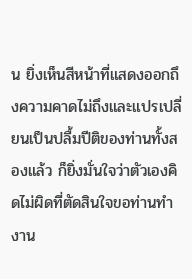น ยิ่งเห็นสีหน้าที่แสดงออกถึงความคาดไม่ถึงและแปรเปลี่ยนเป็นปลื้มปีติของท่านทั้งสองแล้ว ก็ยิ่งมั่นใจว่าตัวเองคิดไม่ผิดที่ตัดสินใจขอท่านทำงาน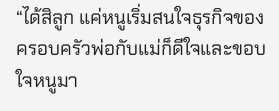“ได้สิลูก แค่หนูเริ่มสนใจธุรกิจของครอบครัวพ่อกับแม่ก็ดีใจและขอบใจหนูมา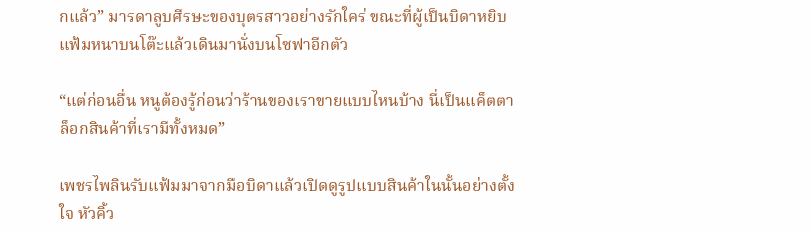กแล้ว” มารดาลูบศีรษะของบุตรสาวอย่างรักใคร่ ขณะที่ผู้เป็นบิดาหยิบแฟ้มหนาบนโต๊ะแล้วเดินมานั่งบนโซฟาอีกตัว

“แต่ก่อนอื่น หนูต้องรู้ก่อนว่าร้านของเราขายแบบไหนบ้าง นี่เป็นแค็ตตาล็อกสินค้าที่เรามีทั้งหมด”

เพชรไพลินรับแฟ้มมาจากมือบิดาแล้วเปิดดูรูปแบบสินค้าในนั้นอย่างตั้งใจ หัวคิ้ว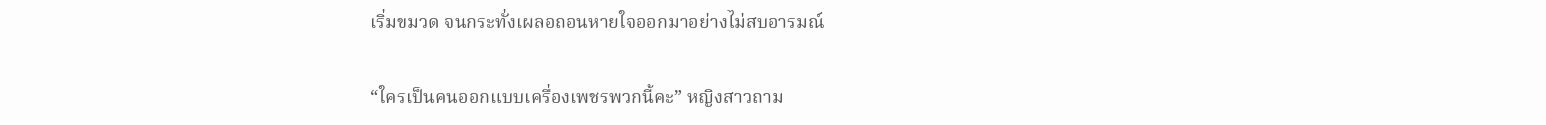เริ่มขมวด จนกระทั่งเผลอถอนหายใจออกมาอย่างไม่สบอารมณ์

“ใครเป็นคนออกแบบเครื่องเพชรพวกนี้คะ” หญิงสาวถาม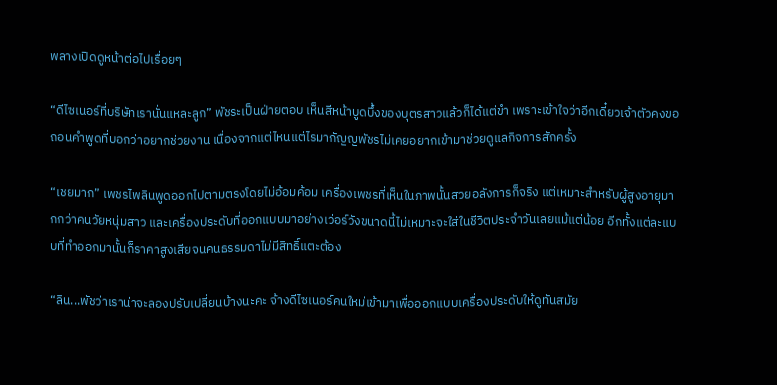พลางเปิดดูหน้าต่อไปเรื่อยๆ

“ดีไซเนอร์ที่บริษัทเรานั่นแหละลูก” พัชระเป็นฝ่ายตอบ เห็นสีหน้าบูดบึ้งของบุตรสาวแล้วก็ได้แต่ขำ เพราะเข้าใจว่าอีกเดี๋ยวเจ้าตัวคงขอถอนคำพูดที่บอกว่าอยากช่วยงาน เนื่องจากแต่ไหนแต่ไรมากัญญพัชรไม่เคยอยากเข้ามาช่วยดูแลกิจการสักครั้ง

“เชยมาก” เพชรไพลินพูดออกไปตามตรงโดยไม่อ้อมค้อม เครื่องเพชรที่เห็นในภาพนั้นสวยอลังการก็จริง แต่เหมาะสำหรับผู้สูงอายุมากกว่าคนวัยหนุ่มสาว และเครื่องประดับที่ออกแบบมาอย่างเว่อร์วังขนาดนี้ไม่เหมาะจะใส่ในชีวิตประจำวันเลยแม้แต่น้อย อีกทั้งแต่ละแบบที่ทำออกมานั้นก็ราคาสูงเสียจนคนธรรมดาไม่มีสิทธิ์แตะต้อง

“ลิน...พัชว่าเราน่าจะลองปรับเปลี่ยนบ้างนะคะ จ้างดีไซเนอร์คนใหม่เข้ามาเพื่อออกแบบเครื่องประดับให้ดูทันสมัย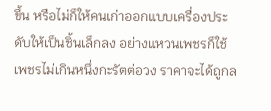ขึ้น หรือไม่ก็ให้คนเก่าออกแบบเครื่องประดับให้เป็นชิ้นเล็กลง อย่างแหวนเพชรก็ใช้เพชรไม่เกินหนึ่งกะรัตต่อวง ราคาจะได้ถูกล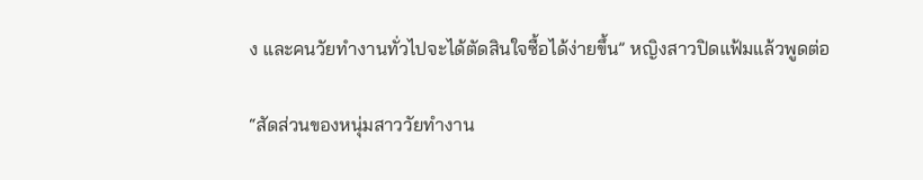ง และคนวัยทำงานทั่วไปจะได้ตัดสินใจซื้อได้ง่ายขึ้น” หญิงสาวปิดแฟ้มแล้วพูดต่อ

“สัดส่วนของหนุ่มสาววัยทำงาน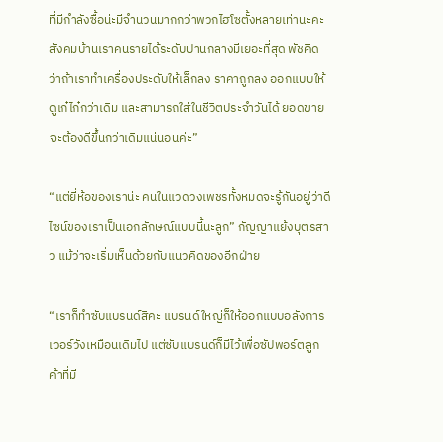ที่มีกำลังซื้อน่ะมีจำนวนมากกว่าพวกไฮโซตั้งหลายเท่านะคะ สังคมบ้านเราคนรายได้ระดับปานกลางมีเยอะที่สุด พัชคิดว่าถ้าเราทำเครื่องประดับให้เล็กลง ราคาถูกลง ออกแบบให้ดูเก๋ไก๋กว่าเดิม และสามารถใส่ในชีวิตประจำวันได้ ยอดขายจะต้องดีขึ้นกว่าเดิมแน่นอนค่ะ”

“แต่ยี่ห้อของเราน่ะ คนในแวดวงเพชรทั้งหมดจะรู้กันอยู่ว่าดีไซน์ของเราเป็นเอกลักษณ์แบบนี้นะลูก” กัญญาแย้งบุตรสาว แม้ว่าจะเริ่มเห็นด้วยกับแนวคิดของอีกฝ่าย

“เราก็ทำซับแบรนด์สิคะ แบรนด์ใหญ่ก็ให้ออกแบบอลังการเวอร์วังเหมือนเดิมไป แต่ซับแบรนด์ก็มีไว้เพื่อซัปพอร์ตลูกค้าที่มี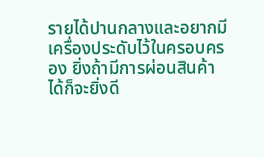รายได้ปานกลางและอยากมีเครื่องประดับไว้ในครอบครอง ยิ่งถ้ามีการผ่อนสินค้าได้ก็จะยิ่งดี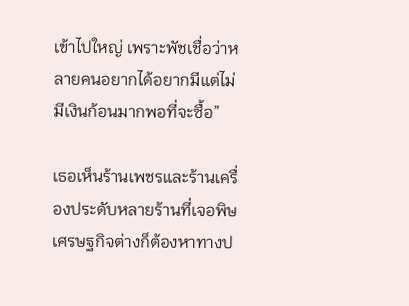เข้าไปใหญ่ เพราะพัชเชื่อว่าหลายคนอยากได้อยากมีแต่ไม่มีเงินก้อนมากพอที่จะซื้อ”

เธอเห็นร้านเพชรและร้านเครื่องประดับหลายร้านที่เจอพิษเศรษฐกิจต่างก็ต้องหาทางป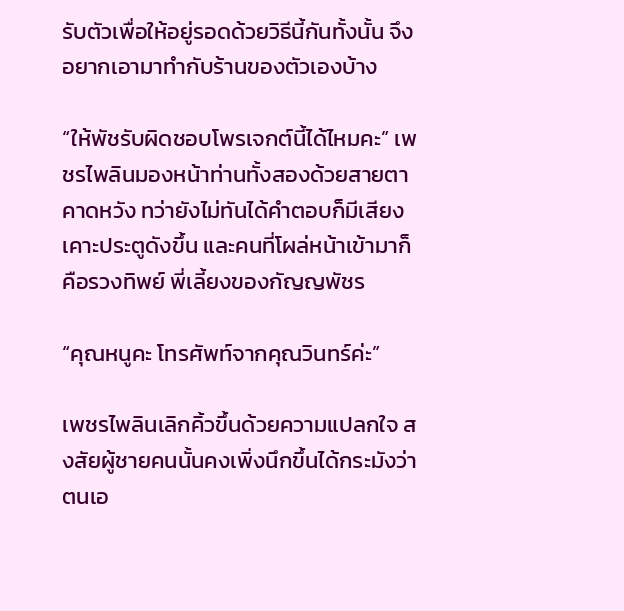รับตัวเพื่อให้อยู่รอดด้วยวิธีนี้กันทั้งนั้น จึงอยากเอามาทำกับร้านของตัวเองบ้าง

“ให้พัชรับผิดชอบโพรเจกต์นี้ได้ไหมคะ” เพชรไพลินมองหน้าท่านทั้งสองด้วยสายตาคาดหวัง ทว่ายังไม่ทันได้คำตอบก็มีเสียงเคาะประตูดังขึ้น และคนที่โผล่หน้าเข้ามาก็คือรวงทิพย์ พี่เลี้ยงของกัญญพัชร

“คุณหนูคะ โทรศัพท์จากคุณวินทร์ค่ะ”

เพชรไพลินเลิกคิ้วขึ้นด้วยความแปลกใจ สงสัยผู้ชายคนนั้นคงเพิ่งนึกขึ้นได้กระมังว่าตนเอ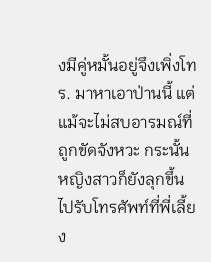งมีคู่หมั้นอยู่จึงเพิ่งโทร. มาหาเอาป่านนี้ แต่แม้จะไม่สบอารมณ์ที่ถูกขัดจังหวะ กระนั้นหญิงสาวก็ยังลุกขึ้นไปรับโทรศัพท์ที่พี่เลี้ยง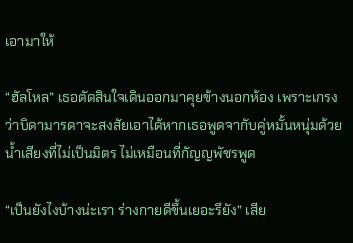เอามาให้

“ฮัลโหล” เธอตัดสินใจเดินออกมาคุยข้างนอกห้อง เพราะเกรงว่าบิดามารดาจะสงสัยเอาได้หากเธอพูดจากับคู่หมั้นหนุ่มด้วยน้ำเสียงที่ไม่เป็นมิตร ไม่เหมือนที่กัญญพัชรพูด

“เป็นยังไงบ้างน่ะเรา ร่างกายดีขึ้นเยอะรึยัง” เสีย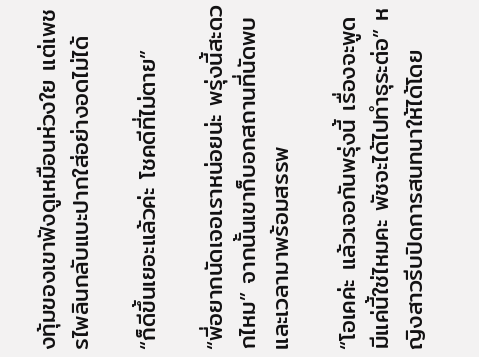งทุ้มของเขาฟังดูเหมือนห่วงใย แต่เพชรไพลินกลับแบะปากใส่อย่างอดไม่ได้

“ก็ดีขึ้นเยอะแล้วค่ะ โชคดีที่ไม่ตาย”

“พี่อยากนัดเจอเราหน่อยน่ะ พรุ่งนี้สะดวกไหม” จากนั้นเขาก็บอกสถานที่นัดพบและเวลามาพร้อมสรรพ

“โอเคค่ะ แล้วเจอกันพรุ่งนี้ เรื่องจะพูดมีแค่นี้ใช่ไหมคะ พัชจะได้ไปทำธุระต่อ” หญิงสาวรีบปิดการสนทนาให้ได้โดย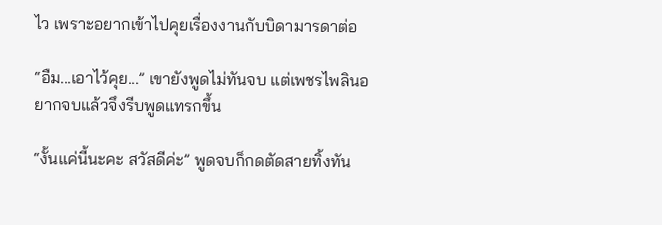ไว เพราะอยากเข้าไปคุยเรื่องงานกับบิดามารดาต่อ

“อืม...เอาไว้คุย...” เขายังพูดไม่ทันจบ แต่เพชรไพลินอยากจบแล้วจึงรีบพูดแทรกขึ้น

“งั้นแค่นี้นะคะ สวัสดีค่ะ” พูดจบก็กดตัดสายทิ้งทัน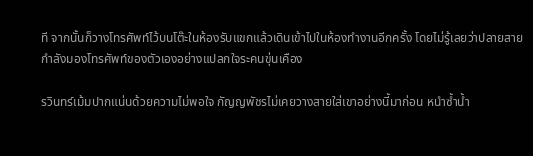ที จากนั้นก็วางโทรศัพท์ไว้บนโต๊ะในห้องรับแขกแล้วเดินเข้าไปในห้องทำงานอีกครั้ง โดยไม่รู้เลยว่าปลายสายกำลังมองโทรศัพท์ของตัวเองอย่างแปลกใจระคนขุ่นเคือง

รวินทร์เม้มปากแน่นด้วยความไม่พอใจ กัญญพัชรไม่เคยวางสายใส่เขาอย่างนี้มาก่อน หนำซ้ำน้ำ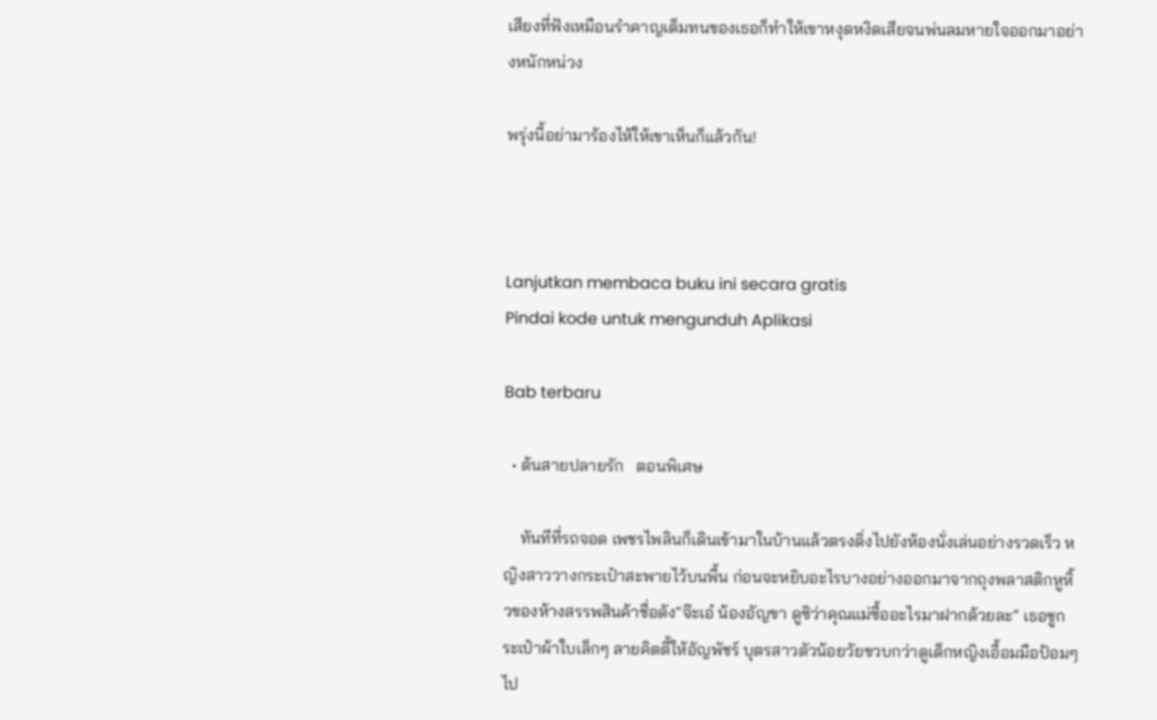เสียงที่ฟังเหมือนรำคาญเต็มทนของเธอก็ทำให้เขาหงุดหงิดเสียจนพ่นลมหายใจออกมาอย่างหนักหน่วง

พรุ่งนี้อย่ามาร้องไห้ให้เขาเห็นก็แล้วกัน!



Lanjutkan membaca buku ini secara gratis
Pindai kode untuk mengunduh Aplikasi

Bab terbaru

  • ต้นสายปลายรัก   ตอนพิเศษ

    ทันทีที่รถจอด เพชรไพลินก็เดินเข้ามาในบ้านแล้วตรงดิ่งไปยังห้องนั่งเล่นอย่างรวดเร็ว หญิงสาววางกระเป๋าสะพายไว้บนพื้น ก่อนจะหยิบอะไรบางอย่างออกมาจากถุงพลาสติกหูหิ้วของห้างสรรพสินค้าชื่อดัง“จ๊ะเอ๋ น้องอัญขา ดูซิว่าคุณแม่ซื้ออะไรมาฝากด้วยละ” เธอชูกระเป๋าผ้าใบเล็กๆ ลายคิตตี้ให้อัญพัชร์ บุตรสาวตัวน้อยวัยขวบกว่าดูเด็กหญิงเอื้อมมือป้อมๆ ไป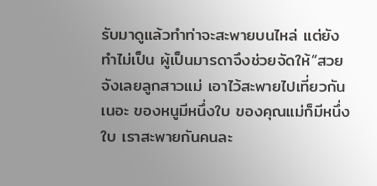รับมาดูแล้วทำท่าจะสะพายบนไหล่ แต่ยังทำไม่เป็น ผู้เป็นมารดาจึงช่วยจัดให้“สวยจังเลยลูกสาวแม่ เอาไว้สะพายไปเที่ยวกันเนอะ ของหนูมีหนึ่งใบ ของคุณแม่ก็มีหนึ่งใบ เราสะพายกันคนละ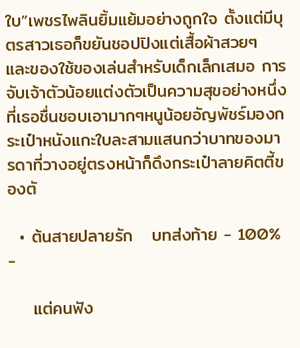ใบ”เพชรไพลินยิ้มแย้มอย่างถูกใจ ตั้งแต่มีบุตรสาวเธอก็ขยันชอปปิงแต่เสื้อผ้าสวยๆ และของใช้ของเล่นสำหรับเด็กเล็กเสมอ การจับเจ้าตัวน้อยแต่งตัวเป็นความสุขอย่างหนึ่งที่เธอชื่นชอบเอามากๆหนูน้อยอัญพัชร์มองกระเป๋าหนังแกะใบละสามแสนกว่าบาทของมารดาที่วางอยู่ตรงหน้าก็ดึงกระเป๋าลายคิตตี้ของตั

  • ต้นสายปลายรัก   บทส่งท้าย - 100% -

    แต่คนฟัง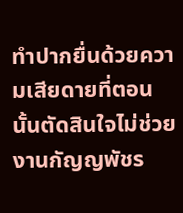ทำปากยื่นด้วยความเสียดายที่ตอนนั้นตัดสินใจไม่ช่วยงานกัญญพัชร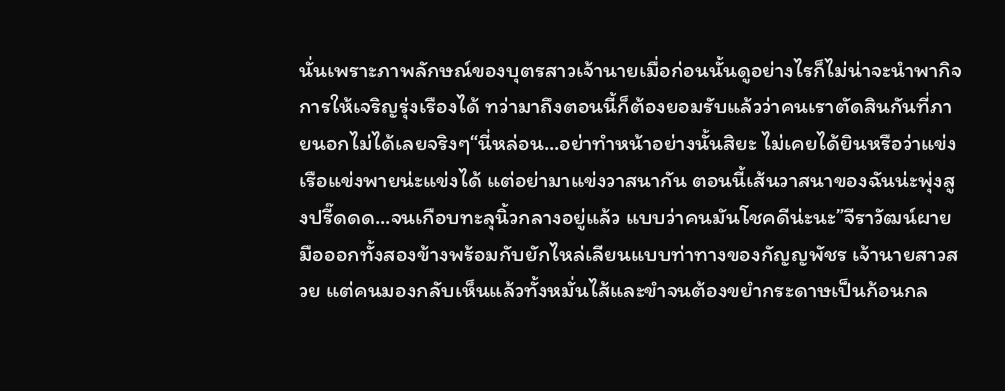นั่นเพราะภาพลักษณ์ของบุตรสาวเจ้านายเมื่อก่อนนั้นดูอย่างไรก็ไม่น่าจะนำพากิจการให้เจริญรุ่งเรืองได้ ทว่ามาถึงตอนนี้ก็ต้องยอมรับแล้วว่าคนเราตัดสินกันที่ภายนอกไม่ได้เลยจริงๆ“นี่หล่อน...อย่าทำหน้าอย่างนั้นสิยะ ไม่เคยได้ยินหรือว่าแข่งเรือแข่งพายน่ะแข่งได้ แต่อย่ามาแข่งวาสนากัน ตอนนี้เส้นวาสนาของฉันน่ะพุ่งสูงปรี๊ดดด...จนเกือบทะลุนิ้วกลางอยู่แล้ว แบบว่าคนมันโชคดีน่ะนะ”จีราวัฒน์ผายมือออกทั้งสองข้างพร้อมกับยักไหล่เลียนแบบท่าทางของกัญญพัชร เจ้านายสาวสวย แต่คนมองกลับเห็นแล้วทั้งหมั่นไส้และขำจนต้องขยำกระดาษเป็นก้อนกล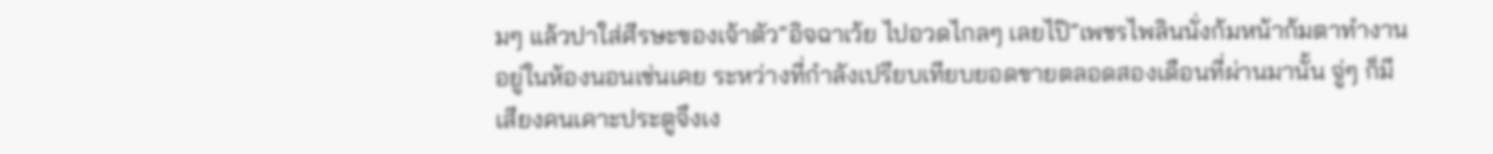มๆ แล้วปาใส่ศีรษะของเจ้าตัว“อิจฉาเว้ย ไปอวดไกลๆ เลยไป๊”เพชรไพลินนั่งก้มหน้าก้มตาทำงานอยู่ในห้องนอนเช่นเคย ระหว่างที่กำลังเปรียบเทียบยอดขายตลอดสองเดือนที่ผ่านมานั้น จู่ๆ ก็มีเสียงคนเคาะประตูจึงเง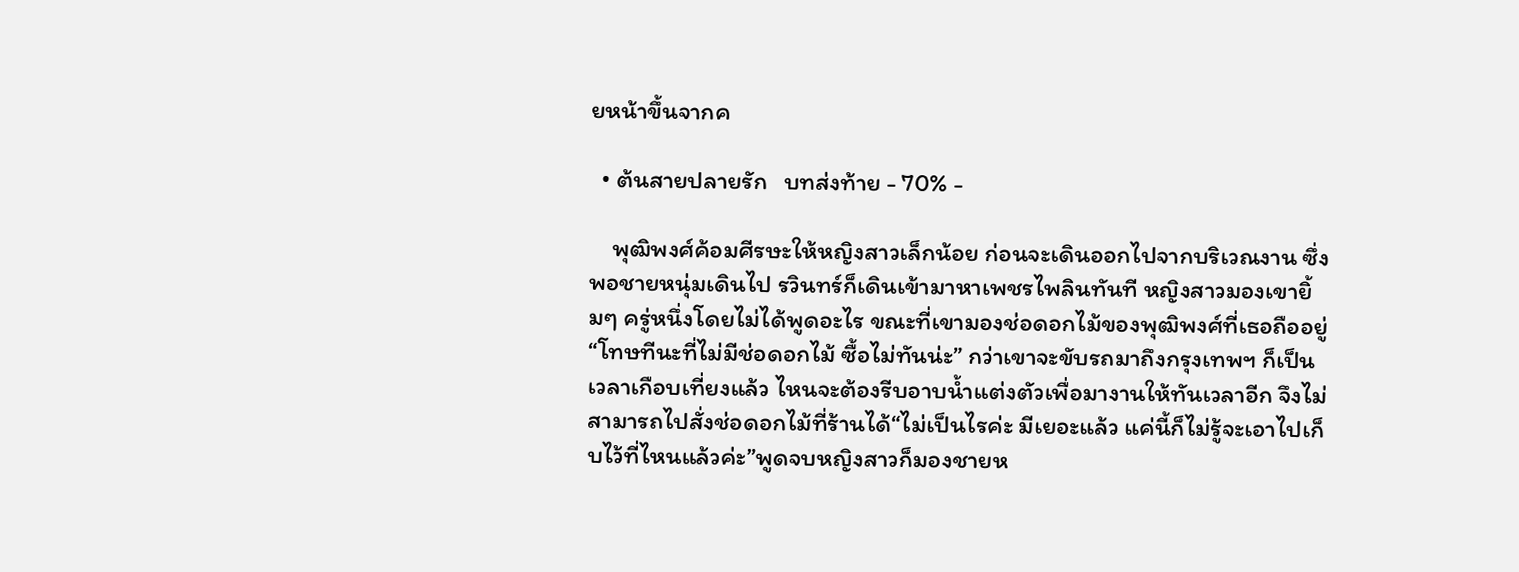ยหน้าขึ้นจากค

  • ต้นสายปลายรัก   บทส่งท้าย - 70% -

    พุฒิพงศ์ค้อมศีรษะให้หญิงสาวเล็กน้อย ก่อนจะเดินออกไปจากบริเวณงาน ซึ่งพอชายหนุ่มเดินไป รวินทร์ก็เดินเข้ามาหาเพชรไพลินทันที หญิงสาวมองเขายิ้มๆ ครู่หนึ่งโดยไม่ได้พูดอะไร ขณะที่เขามองช่อดอกไม้ของพุฒิพงศ์ที่เธอถืออยู่“โทษทีนะที่ไม่มีช่อดอกไม้ ซื้อไม่ทันน่ะ” กว่าเขาจะขับรถมาถึงกรุงเทพฯ ก็เป็นเวลาเกือบเที่ยงแล้ว ไหนจะต้องรีบอาบน้ำแต่งตัวเพื่อมางานให้ทันเวลาอีก จึงไม่สามารถไปสั่งช่อดอกไม้ที่ร้านได้“ไม่เป็นไรค่ะ มีเยอะแล้ว แค่นี้ก็ไม่รู้จะเอาไปเก็บไว้ที่ไหนแล้วค่ะ”พูดจบหญิงสาวก็มองชายห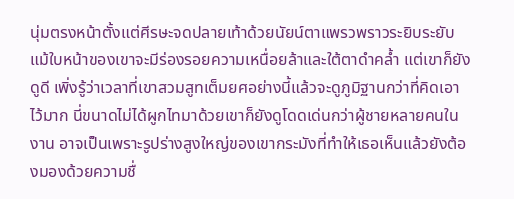นุ่มตรงหน้าตั้งแต่ศีรษะจดปลายเท้าด้วยนัยน์ตาแพรวพราวระยิบระยับ แม้ใบหน้าของเขาจะมีร่องรอยความเหนื่อยล้าและใต้ตาดำคล้ำ แต่เขาก็ยังดูดี เพิ่งรู้ว่าเวลาที่เขาสวมสูทเต็มยศอย่างนี้แล้วจะดูภูมิฐานกว่าที่คิดเอาไว้มาก นี่ขนาดไม่ได้ผูกไทมาด้วยเขาก็ยังดูโดดเด่นกว่าผู้ชายหลายคนในงาน อาจเป็นเพราะรูปร่างสูงใหญ่ของเขากระมังที่ทำให้เธอเห็นแล้วยังต้องมองด้วยความชื่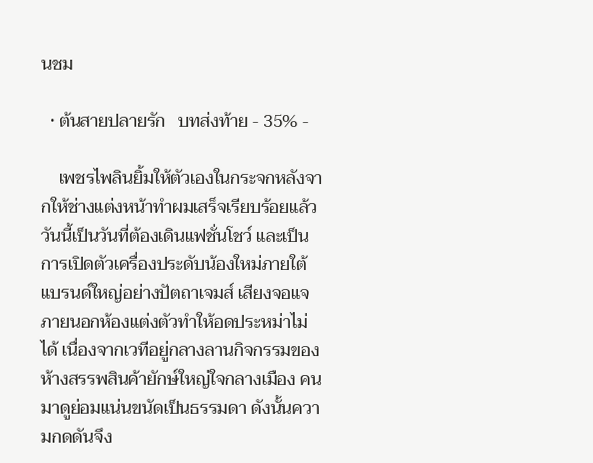นชม

  • ต้นสายปลายรัก   บทส่งท้าย - 35% -

    เพชรไพลินยิ้มให้ตัวเองในกระจกหลังจากให้ช่างแต่งหน้าทำผมเสร็จเรียบร้อยแล้ว วันนี้เป็นวันที่ต้องเดินแฟชั่นโชว์ และเป็นการเปิดตัวเครื่องประดับน้องใหม่ภายใต้แบรนด์ใหญ่อย่างปัตถาเจมส์ เสียงจอแจภายนอกห้องแต่งตัวทำให้อดประหม่าไม่ได้ เนื่องจากเวทีอยู่กลางลานกิจกรรมของห้างสรรพสินค้ายักษ์ใหญ่ใจกลางเมือง คนมาดูย่อมแน่นขนัดเป็นธรรมดา ดังนั้นความกดดันจึง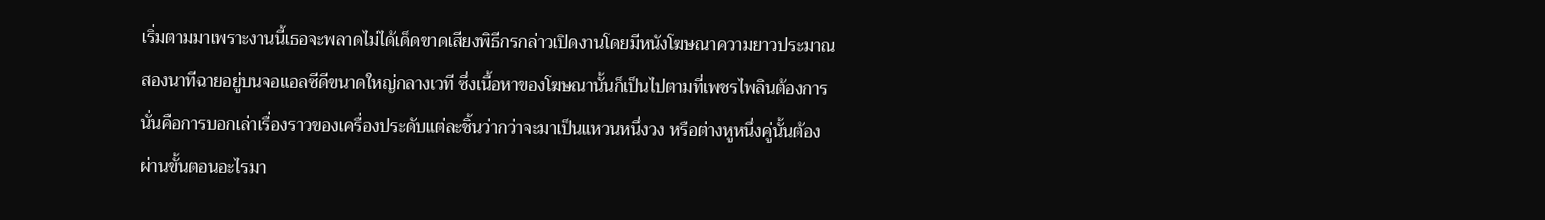เริ่มตามมาเพราะงานนี้เธอจะพลาดไม่ได้เด็ดขาดเสียงพิธีกรกล่าวเปิดงานโดยมีหนังโฆษณาความยาวประมาณสองนาทีฉายอยู่บนจอแอลซีดีขนาดใหญ่กลางเวที ซึ่งเนื้อหาของโฆษณานั้นก็เป็นไปตามที่เพชรไพลินต้องการ นั่นคือการบอกเล่าเรื่องราวของเครื่องประดับแต่ละชิ้นว่ากว่าจะมาเป็นแหวนหนึ่งวง หรือต่างหูหนึ่งคู่นั้นต้องผ่านขั้นตอนอะไรมา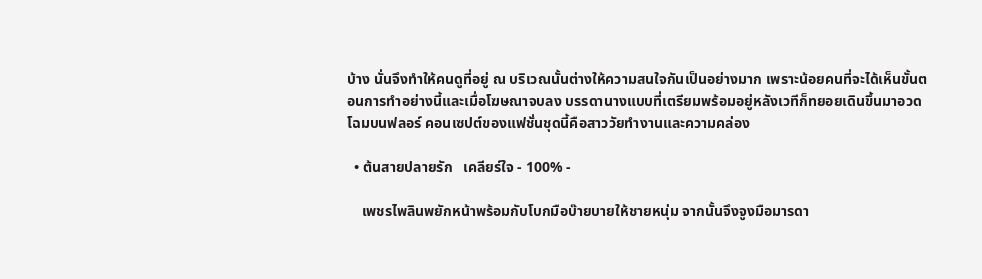บ้าง นั่นจึงทำให้คนดูที่อยู่ ณ บริเวณนั้นต่างให้ความสนใจกันเป็นอย่างมาก เพราะน้อยคนที่จะได้เห็นขั้นตอนการทำอย่างนี้และเมื่อโฆษณาจบลง บรรดานางแบบที่เตรียมพร้อมอยู่หลังเวทีก็ทยอยเดินขึ้นมาอวดโฉมบนฟลอร์ คอนเซปต์ของแฟชั่นชุดนี้คือสาววัยทำงานและความคล่อง

  • ต้นสายปลายรัก   เคลียร์ใจ - 100% -

    เพชรไพลินพยักหน้าพร้อมกับโบกมือบ๊ายบายให้ชายหนุ่ม จากนั้นจึงจูงมือมารดา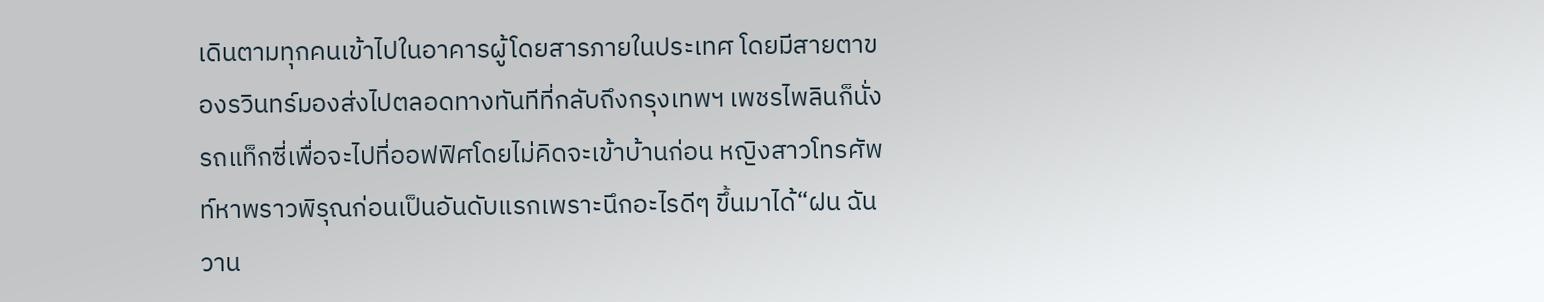เดินตามทุกคนเข้าไปในอาคารผู้โดยสารภายในประเทศ โดยมีสายตาของรวินทร์มองส่งไปตลอดทางทันทีที่กลับถึงกรุงเทพฯ เพชรไพลินก็นั่งรถแท็กซี่เพื่อจะไปที่ออฟฟิศโดยไม่คิดจะเข้าบ้านก่อน หญิงสาวโทรศัพท์หาพราวพิรุณก่อนเป็นอันดับแรกเพราะนึกอะไรดีๆ ขึ้นมาได้“ฝน ฉันวาน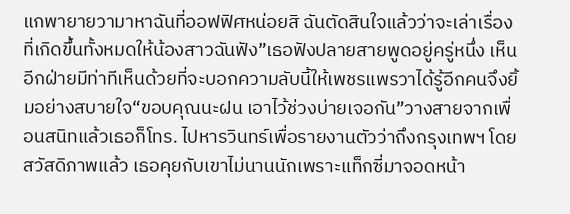แกพายายวามาหาฉันที่ออฟฟิศหน่อยสิ ฉันตัดสินใจแล้วว่าจะเล่าเรื่องที่เกิดขึ้นทั้งหมดให้น้องสาวฉันฟัง”เธอฟังปลายสายพูดอยู่ครู่หนึ่ง เห็นอีกฝ่ายมีท่าทีเห็นด้วยที่จะบอกความลับนี้ให้เพชรแพรวาได้รู้อีกคนจึงยิ้มอย่างสบายใจ“ขอบคุณนะฝน เอาไว้ช่วงบ่ายเจอกัน”วางสายจากเพื่อนสนิทแล้วเธอก็โทร. ไปหารวินทร์เพื่อรายงานตัวว่าถึงกรุงเทพฯ โดยสวัสดิภาพแล้ว เธอคุยกับเขาไม่นานนักเพราะแท็กซี่มาจอดหน้า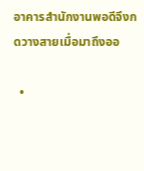อาคารสำนักงานพอดีจึงกดวางสายเมื่อมาถึงออ

  •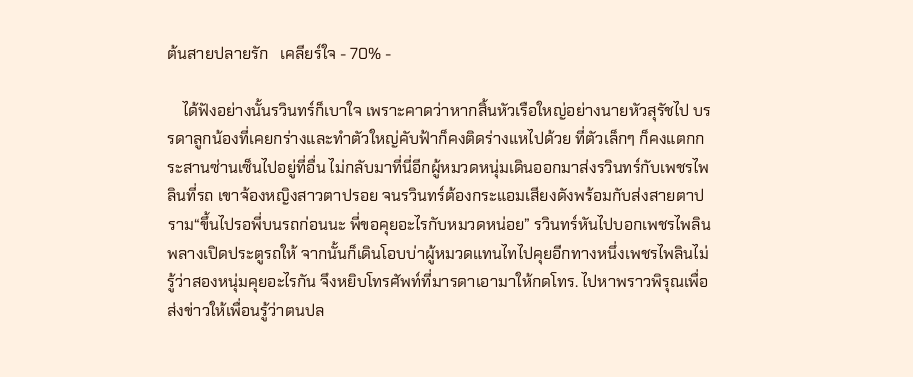ต้นสายปลายรัก   เคลียร์ใจ - 70% -

    ได้ฟังอย่างนั้นรวินทร์ก็เบาใจ เพราะคาดว่าหากสิ้นหัวเรือใหญ่อย่างนายหัวสุรัชไป บรรดาลูกน้องที่เคยกร่างและทำตัวใหญ่คับฟ้าก็คงติดร่างแหไปด้วย ที่ตัวเล็กๆ ก็คงแตกกระสานซ่านเซ็นไปอยู่ที่อื่น ไม่กลับมาที่นี่อีกผู้หมวดหนุ่มเดินออกมาส่งรวินทร์กับเพชรไพลินที่รถ เขาจ้องหญิงสาวตาปรอย จนรวินทร์ต้องกระแอมเสียงดังพร้อมกับส่งสายตาปราม“ขึ้นไปรอพี่บนรถก่อนนะ พี่ขอคุยอะไรกับหมวดหน่อย” รวินทร์หันไปบอกเพชรไพลินพลางเปิดประตูรถให้ จากนั้นก็เดินโอบบ่าผู้หมวดแทนไทไปคุยอีกทางหนึ่งเพชรไพลินไม่รู้ว่าสองหนุ่มคุยอะไรกัน จึงหยิบโทรศัพท์ที่มารดาเอามาให้กดโทร. ไปหาพราวพิรุณเพื่อส่งข่าวให้เพื่อนรู้ว่าตนปล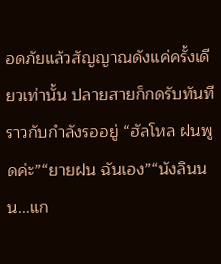อดภัยแล้วสัญญาณดังแค่ครั้งเดียวเท่านั้น ปลายสายก็กดรับทันทีราวกับกำลังรออยู่ “ฮัลโหล ฝนพูดค่ะ”“ยายฝน ฉันเอง”“นังลินนน...แก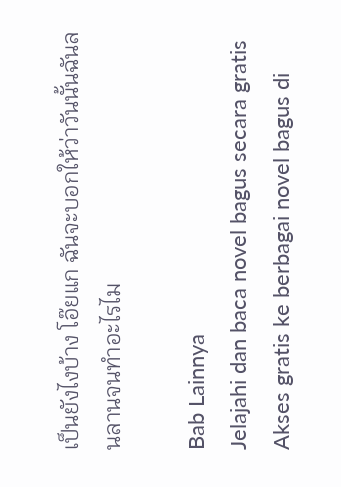เป็นยังไงบ้าง โอ๊ยแก ฉันจะบอกให้ว่าวันนั้นฉันลนลานจนทำอะไรไม

Bab Lainnya
Jelajahi dan baca novel bagus secara gratis
Akses gratis ke berbagai novel bagus di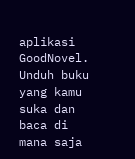aplikasi GoodNovel. Unduh buku yang kamu suka dan baca di mana saja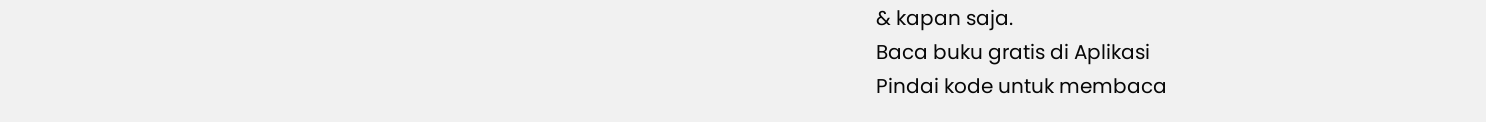& kapan saja.
Baca buku gratis di Aplikasi
Pindai kode untuk membaca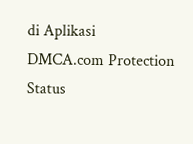di Aplikasi
DMCA.com Protection Status